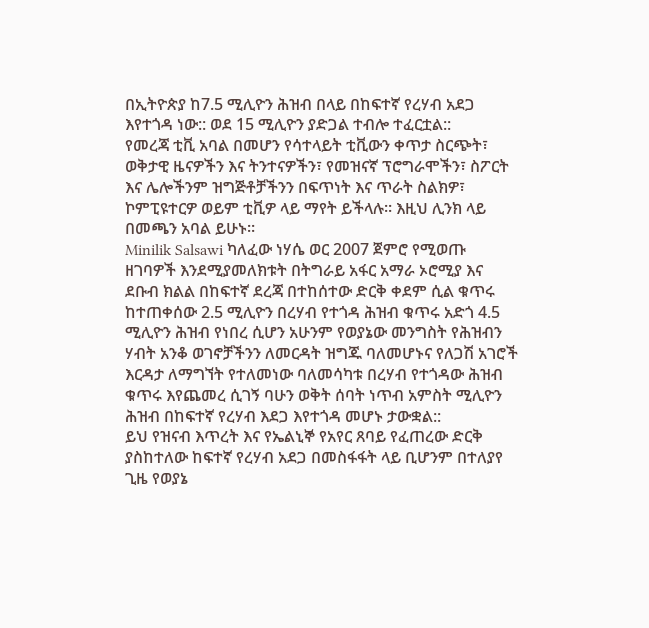በኢትዮጵያ ከ7.5 ሚሊዮን ሕዝብ በላይ በከፍተኛ የረሃብ አደጋ እየተጎዳ ነው:: ወደ 15 ሚሊዮን ያድጋል ተብሎ ተፈርቷል::
የመረጃ ቲቪ አባል በመሆን የሳተላይት ቲቪውን ቀጥታ ስርጭት፣ ወቅታዊ ዜናዎችን እና ትንተናዎችን፣ የመዝናኛ ፕሮግራሞችን፣ ስፖርት እና ሌሎችንም ዝግጅቶቻችንን በፍጥነት እና ጥራት ስልክዎ፣ ኮምፒዩተርዎ ወይም ቲቪዎ ላይ ማየት ይችላሉ። እዚህ ሊንክ ላይ በመጫን አባል ይሁኑ።
Minilik Salsawi ካለፈው ነሃሴ ወር 2007 ጀምሮ የሚወጡ ዘገባዎች እንደሚያመለክቱት በትግራይ አፋር አማራ ኦሮሚያ እና ደቡብ ክልል በከፍተኛ ደረጃ በተከሰተው ድርቅ ቀደም ሲል ቁጥሩ ከተጠቀሰው 2.5 ሚሊዮን በረሃብ የተጎዳ ሕዝብ ቁጥሩ አድጎ 4.5 ሚሊዮን ሕዝብ የነበረ ሲሆን አሁንም የወያኔው መንግስት የሕዝብን ሃብት አንቆ ወገኖቻችንን ለመርዳት ዝግጁ ባለመሆኑና የለጋሽ አገሮች እርዳታ ለማግኘት የተለመነው ባለመሳካቱ በረሃብ የተጎዳው ሕዝብ ቁጥሩ እየጨመረ ሲገኝ ባሁን ወቅት ሰባት ነጥብ አምስት ሚሊዮን ሕዝብ በከፍተኛ የረሃብ እደጋ እየተጎዳ መሆኑ ታውቋል::
ይህ የዝናብ እጥረት እና የኤልኒኞ የአየር ጸባይ የፈጠረው ድርቅ ያስከተለው ከፍተኛ የረሃብ አደጋ በመስፋፋት ላይ ቢሆንም በተለያየ ጊዜ የወያኔ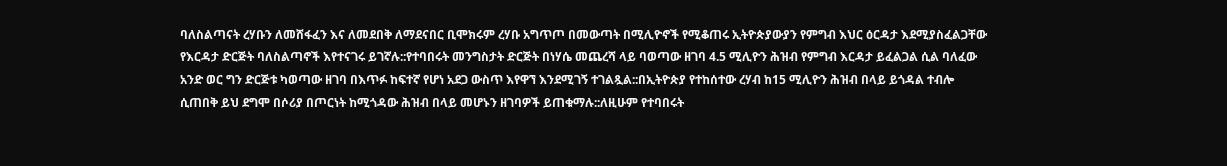ባለስልጣናት ረሃቡን ለመሸፋፈን እና ለመደበቅ ለማደናበር ቢሞክሩም ረሃቡ አግጥጦ በመውጣት በሚሊዮኖች የሚቆጠሩ ኢትዮጵያውያን የምግብ እህር ዕርዳታ እደሚያስፈልጋቸው የእርዳታ ድርጅት ባለስልጣኖች እየተናገሩ ይገኛሉ::የተባበሩት መንግስታት ድርጅት በነሃሴ መጨረሻ ላይ ባወጣው ዘገባ 4.5 ሚሊዮን ሕዝብ የምግብ እርዳታ ይፈልጋል ሲል ባለፈው አንድ ወር ግን ድርጅቱ ካወጣው ዘገባ በእጥፉ ከፍተኛ የሆነ አደጋ ውስጥ እየዋኘ እንደሚገኝ ተገልጿል::በኢትዮጵያ የተከሰተው ረሃብ ከ15 ሚሊዮን ሕዝብ በላይ ይጎዳል ተብሎ ሲጠበቅ ይህ ደግሞ በሶሪያ በጦርነት ከሚጎዳው ሕዝብ በላይ መሆኑን ዘገባዎች ይጠቁማሉ::ለዚሁም የተባበሩት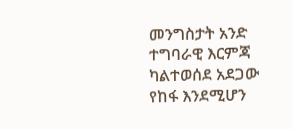መንግስታት አንድ ተግባራዊ እርምጃ ካልተወሰደ አደጋው የከፋ እንደሚሆን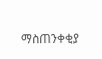ማስጠንቀቂያ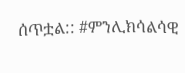ሰጥቷል:: #ምንሊክሳልሳዊ